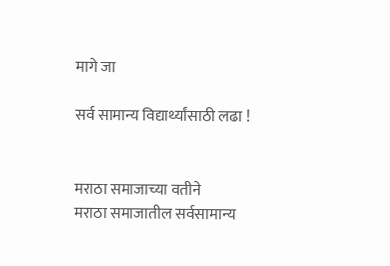मागे जा

सर्व सामान्य विद्यार्थ्यांसाठी लढा !


मराठा समाजाच्या वतीने
मराठा समाजातील सर्वसामान्य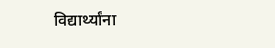विद्यार्थ्यांना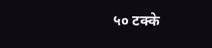५० टक्के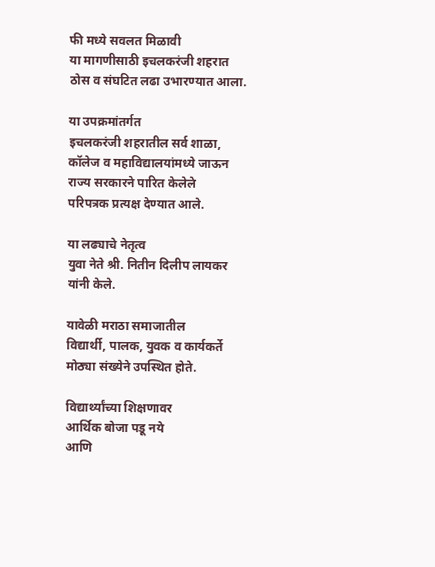फी मध्ये सवलत मिळावी
या मागणीसाठी इचलकरंजी शहरात
ठोस व संघटित लढा उभारण्यात आला.

या उपक्रमांतर्गत
इचलकरंजी शहरातील सर्व शाळा,
कॉलेज व महाविद्यालयांमध्ये जाऊन
राज्य सरकारने पारित केलेले
परिपत्रक प्रत्यक्ष देण्यात आले.

या लढ्याचे नेतृत्व
युवा नेते श्री. नितीन दिलीप लायकर
यांनी केले.

यावेळी मराठा समाजातील
विद्यार्थी, पालक, युवक व कार्यकर्ते
मोठ्या संख्येने उपस्थित होते.

विद्यार्थ्यांच्या शिक्षणावर
आर्थिक बोजा पडू नये
आणि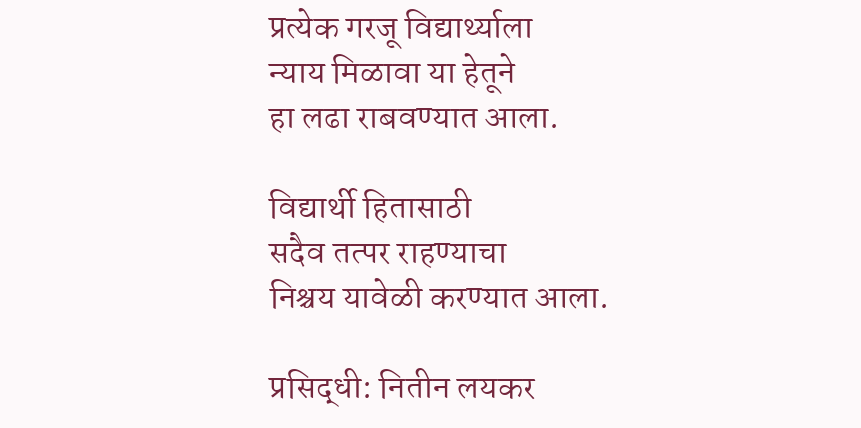प्रत्येक गरजू विद्यार्थ्याला
न्याय मिळावा या हेतूने
हा लढा राबवण्यात आला.

विद्यार्थी हितासाठी
सदैव तत्पर राहण्याचा
निश्चय यावेळी करण्यात आला.

प्रसिद्धी: नितीन लयकर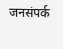जनसंपर्क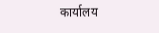कार्यालय